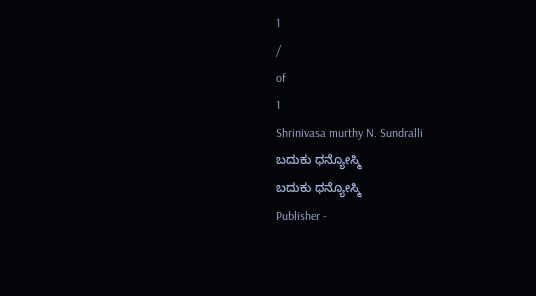1
/
of
1
Shrinivasa murthy N. Sundralli
ಬದುಕು ಧನ್ಯೋಸ್ಮಿ
ಬದುಕು ಧನ್ಯೋಸ್ಮಿ
Publisher -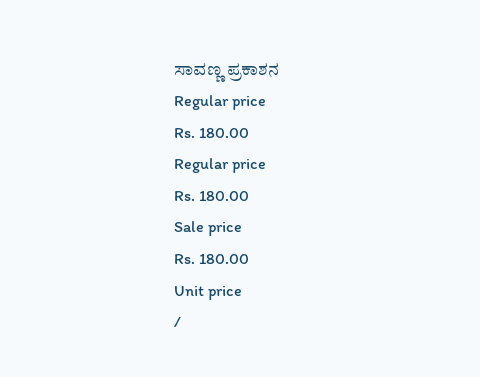ಸಾವಣ್ಣ ಪ್ರಕಾಶನ
Regular price
Rs. 180.00
Regular price
Rs. 180.00
Sale price
Rs. 180.00
Unit price
/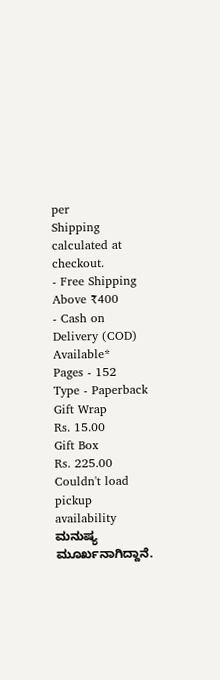per
Shipping calculated at checkout.
- Free Shipping Above ₹400
- Cash on Delivery (COD) Available*
Pages - 152
Type - Paperback
Gift Wrap
Rs. 15.00
Gift Box
Rs. 225.00
Couldn't load pickup availability
ಮನುಷ್ಯ ಮೂರ್ಖನಾಗಿದ್ದಾನೆ.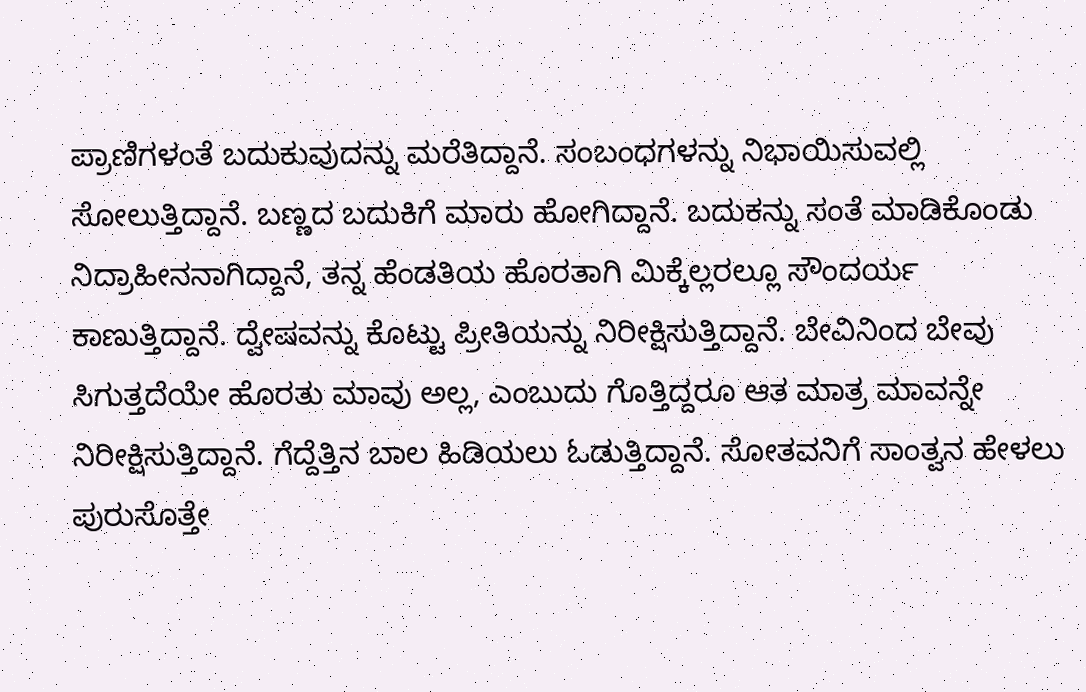ಪ್ರಾಣಿಗಳಂತೆ ಬದುಕುವುದನ್ನು ಮರೆತಿದ್ದಾನೆ. ಸಂಬಂಧಗಳನ್ನು ನಿಭಾಯಿಸುವಲ್ಲಿ ಸೋಲುತ್ತಿದ್ದಾನೆ. ಬಣ್ಣದ ಬದುಕಿಗೆ ಮಾರು ಹೋಗಿದ್ದಾನೆ. ಬದುಕನ್ನು ಸಂತೆ ಮಾಡಿಕೊಂಡು ನಿದ್ರಾಹೀನನಾಗಿದ್ದಾನೆ, ತನ್ನ ಹೆಂಡತಿಯ ಹೊರತಾಗಿ ಮಿಕ್ಕೆಲ್ಲರಲ್ಲೂ ಸೌಂದರ್ಯ ಕಾಣುತ್ತಿದ್ದಾನೆ. ದ್ವೇಷವನ್ನು ಕೊಟ್ಟು ಪ್ರೀತಿಯನ್ನು ನಿರೀಕ್ಷಿಸುತ್ತಿದ್ದಾನೆ. ಬೇವಿನಿಂದ ಬೇವು ಸಿಗುತ್ತದೆಯೇ ಹೊರತು ಮಾವು ಅಲ್ಲ, ಎಂಬುದು ಗೊತ್ತಿದ್ದರೂ ಆತ ಮಾತ್ರ ಮಾವನ್ನೇ ನಿರೀಕ್ಷಿಸುತ್ತಿದ್ದಾನೆ. ಗೆದ್ದೆತ್ತಿನ ಬಾಲ ಹಿಡಿಯಲು ಓಡುತ್ತಿದ್ದಾನೆ. ಸೋತವನಿಗೆ ಸಾಂತ್ವನ ಹೇಳಲು ಪುರುಸೊತ್ತೇ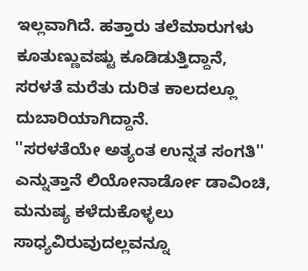ಇಲ್ಲವಾಗಿದೆ. ಹತ್ತಾರು ತಲೆಮಾರುಗಳು ಕೂತುಣ್ಣುವಷ್ಟು ಕೂಡಿಡುತ್ತಿದ್ದಾನೆ, ಸರಳತೆ ಮರೆತು ದುರಿತ ಕಾಲದಲ್ಲೂ ದುಬಾರಿಯಾಗಿದ್ದಾನೆ.
''ಸರಳತೆಯೇ ಅತ್ಯಂತ ಉನ್ನತ ಸಂಗತಿ'' ಎನ್ನುತ್ತಾನೆ ಲಿಯೋನಾರ್ಡೋ ಡಾವಿಂಚಿ, ಮನುಷ್ಯ ಕಳೆದುಕೊಳ್ಳಲು ಸಾಧ್ಯವಿರುವುದಲ್ಲವನ್ನೂ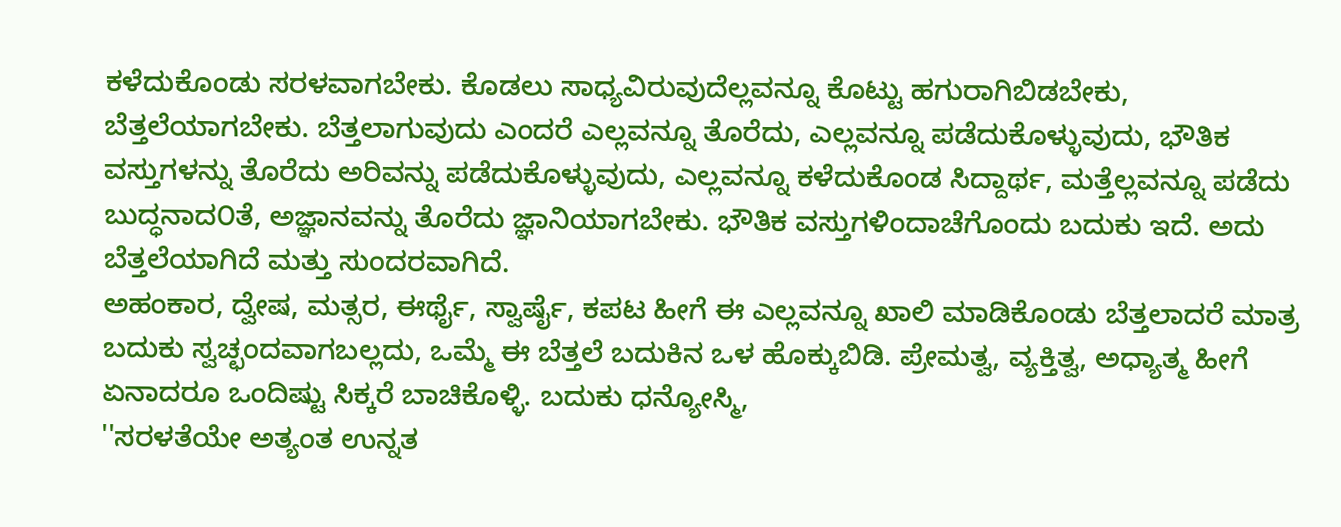ಕಳೆದುಕೊಂಡು ಸರಳವಾಗಬೇಕು. ಕೊಡಲು ಸಾಧ್ಯವಿರುವುದೆಲ್ಲವನ್ನೂ ಕೊಟ್ಟು ಹಗುರಾಗಿಬಿಡಬೇಕು, ಬೆತ್ತಲೆಯಾಗಬೇಕು. ಬೆತ್ತಲಾಗುವುದು ಎಂದರೆ ಎಲ್ಲವನ್ನೂ ತೊರೆದು, ಎಲ್ಲವನ್ನೂ ಪಡೆದುಕೊಳ್ಳುವುದು, ಭೌತಿಕ ವಸ್ತುಗಳನ್ನು ತೊರೆದು ಅರಿವನ್ನು ಪಡೆದುಕೊಳ್ಳುವುದು, ಎಲ್ಲವನ್ನೂ ಕಳೆದುಕೊಂಡ ಸಿದ್ದಾರ್ಥ, ಮತ್ತೆಲ್ಲವನ್ನೂ ಪಡೆದು ಬುದ್ಧನಾದ೦ತೆ, ಅಜ್ಞಾನವನ್ನು ತೊರೆದು ಜ್ಞಾನಿಯಾಗಬೇಕು. ಭೌತಿಕ ವಸ್ತುಗಳಿಂದಾಚೆಗೊಂದು ಬದುಕು ಇದೆ. ಅದು ಬೆತ್ತಲೆಯಾಗಿದೆ ಮತ್ತು ಸುಂದರವಾಗಿದೆ.
ಅಹಂಕಾರ, ದ್ವೇಷ, ಮತ್ಸರ, ಈರ್ಥೈ, ಸ್ವಾರ್ಷೈ, ಕಪಟ ಹೀಗೆ ಈ ಎಲ್ಲವನ್ನೂ ಖಾಲಿ ಮಾಡಿಕೊಂಡು ಬೆತ್ತಲಾದರೆ ಮಾತ್ರ ಬದುಕು ಸ್ವಚ್ಛಂದವಾಗಬಲ್ಲದು, ಒಮ್ಮೆ ಈ ಬೆತ್ತಲೆ ಬದುಕಿನ ಒಳ ಹೊಕ್ಕುಬಿಡಿ. ಪ್ರೇಮತ್ವ, ವ್ಯಕ್ತಿತ್ವ, ಅಧ್ಯಾತ್ಮ ಹೀಗೆ ಏನಾದರೂ ಒಂದಿಷ್ಟು ಸಿಕ್ಕರೆ ಬಾಚಿಕೊಳ್ಳಿ. ಬದುಕು ಧನ್ಯೋಸ್ಮಿ,
''ಸರಳತೆಯೇ ಅತ್ಯಂತ ಉನ್ನತ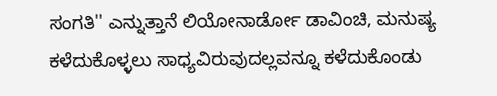ಸಂಗತಿ'' ಎನ್ನುತ್ತಾನೆ ಲಿಯೋನಾರ್ಡೋ ಡಾವಿಂಚಿ, ಮನುಷ್ಯ ಕಳೆದುಕೊಳ್ಳಲು ಸಾಧ್ಯವಿರುವುದಲ್ಲವನ್ನೂ ಕಳೆದುಕೊಂಡು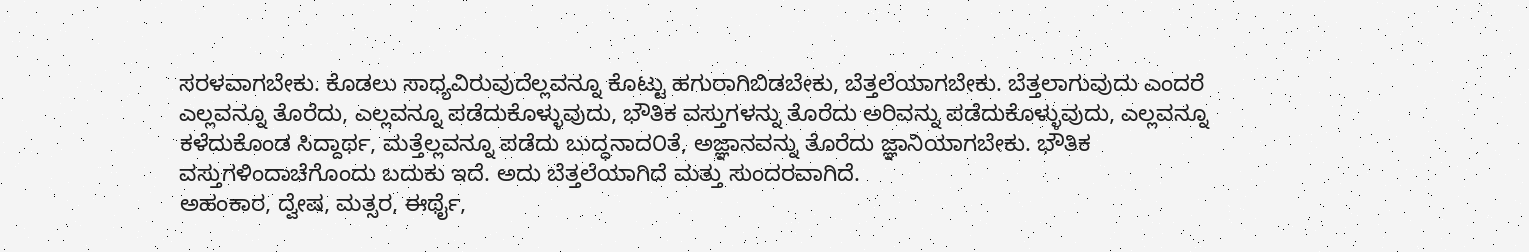ಸರಳವಾಗಬೇಕು. ಕೊಡಲು ಸಾಧ್ಯವಿರುವುದೆಲ್ಲವನ್ನೂ ಕೊಟ್ಟು ಹಗುರಾಗಿಬಿಡಬೇಕು, ಬೆತ್ತಲೆಯಾಗಬೇಕು. ಬೆತ್ತಲಾಗುವುದು ಎಂದರೆ ಎಲ್ಲವನ್ನೂ ತೊರೆದು, ಎಲ್ಲವನ್ನೂ ಪಡೆದುಕೊಳ್ಳುವುದು, ಭೌತಿಕ ವಸ್ತುಗಳನ್ನು ತೊರೆದು ಅರಿವನ್ನು ಪಡೆದುಕೊಳ್ಳುವುದು, ಎಲ್ಲವನ್ನೂ ಕಳೆದುಕೊಂಡ ಸಿದ್ದಾರ್ಥ, ಮತ್ತೆಲ್ಲವನ್ನೂ ಪಡೆದು ಬುದ್ಧನಾದ೦ತೆ, ಅಜ್ಞಾನವನ್ನು ತೊರೆದು ಜ್ಞಾನಿಯಾಗಬೇಕು. ಭೌತಿಕ ವಸ್ತುಗಳಿಂದಾಚೆಗೊಂದು ಬದುಕು ಇದೆ. ಅದು ಬೆತ್ತಲೆಯಾಗಿದೆ ಮತ್ತು ಸುಂದರವಾಗಿದೆ.
ಅಹಂಕಾರ, ದ್ವೇಷ, ಮತ್ಸರ, ಈರ್ಥೈ,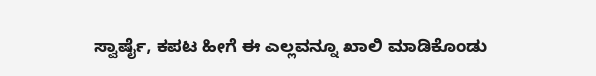ಸ್ವಾರ್ಷೈ, ಕಪಟ ಹೀಗೆ ಈ ಎಲ್ಲವನ್ನೂ ಖಾಲಿ ಮಾಡಿಕೊಂಡು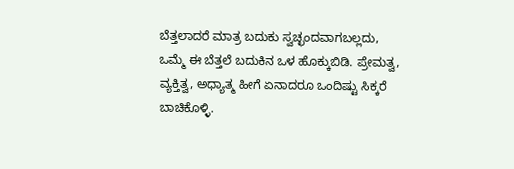ಬೆತ್ತಲಾದರೆ ಮಾತ್ರ ಬದುಕು ಸ್ವಚ್ಛಂದವಾಗಬಲ್ಲದು, ಒಮ್ಮೆ ಈ ಬೆತ್ತಲೆ ಬದುಕಿನ ಒಳ ಹೊಕ್ಕುಬಿಡಿ. ಪ್ರೇಮತ್ವ, ವ್ಯಕ್ತಿತ್ವ, ಅಧ್ಯಾತ್ಮ ಹೀಗೆ ಏನಾದರೂ ಒಂದಿಷ್ಟು ಸಿಕ್ಕರೆ ಬಾಚಿಕೊಳ್ಳಿ.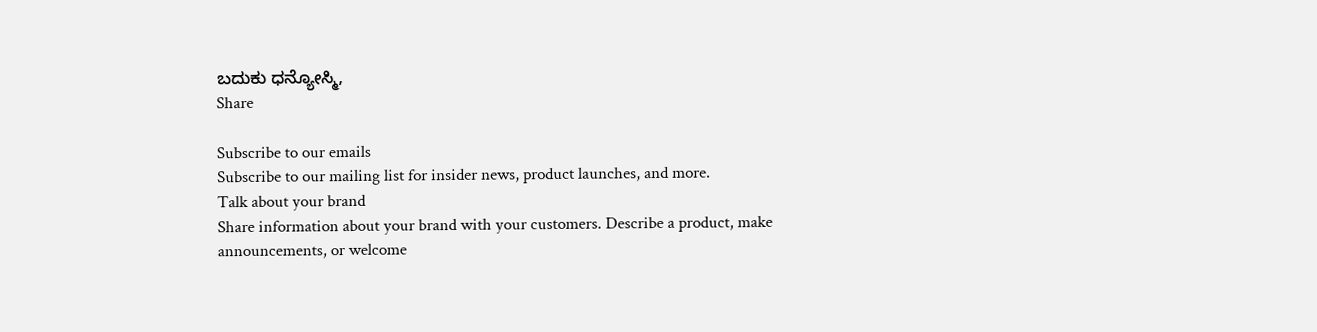ಬದುಕು ಧನ್ಯೋಸ್ಮಿ,
Share

Subscribe to our emails
Subscribe to our mailing list for insider news, product launches, and more.
Talk about your brand
Share information about your brand with your customers. Describe a product, make announcements, or welcome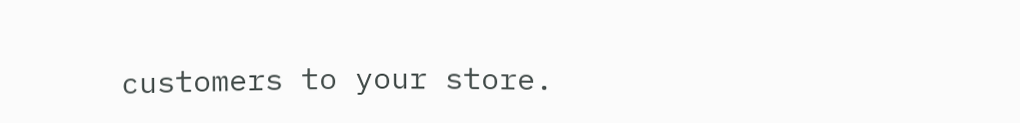customers to your store.